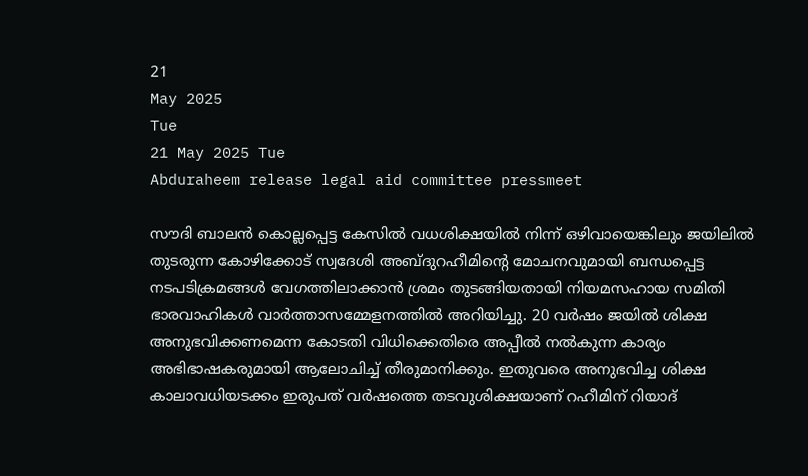21
May 2025
Tue
21 May 2025 Tue
Abduraheem release legal aid committee pressmeet

സൗദി ബാലൻ കൊല്ലപ്പെട്ട കേസിൽ വധശിക്ഷയിൽ നിന്ന് ഒഴിവായെങ്കിലും ജയിലിൽ തുടരുന്ന കോഴിക്കോട് സ്വദേശി അബ്ദുറഹീമിന്റെ മോചനവുമായി ബന്ധപ്പെട്ട നടപടിക്രമങ്ങൾ വേഗത്തിലാക്കാൻ ശ്രമം തുടങ്ങിയതായി നിയമസഹായ സമിതി ഭാരവാഹികൾ വാർത്താസമ്മേളനത്തിൽ അറിയിച്ചു. 20 വർഷം ജയിൽ ശിക്ഷ അനുഭവിക്കണമെന്ന കോടതി വിധിക്കെതിരെ അപ്പീൽ നൽകുന്ന കാര്യം അഭിഭാഷകരുമായി ആലോചിച്ച് തീരുമാനിക്കും. ഇതുവരെ അനുഭവിച്ച ശിക്ഷ കാലാവധിയടക്കം ഇരുപത് വർഷത്തെ തടവുശിക്ഷയാണ് റഹീമിന് റിയാദ്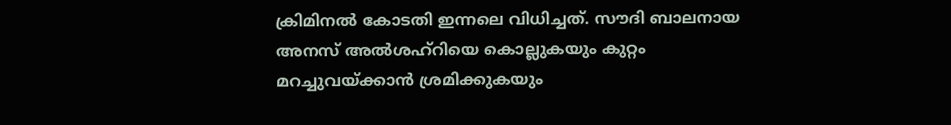ക്രിമിനൽ കോടതി ഇന്നലെ വിധിച്ചത്. സൗദി ബാലനായ അനസ് അൽശഹ്‌റിയെ കൊല്ലുകയും കുറ്റം മറച്ചുവയ്ക്കാൻ ശ്രമിക്കുകയും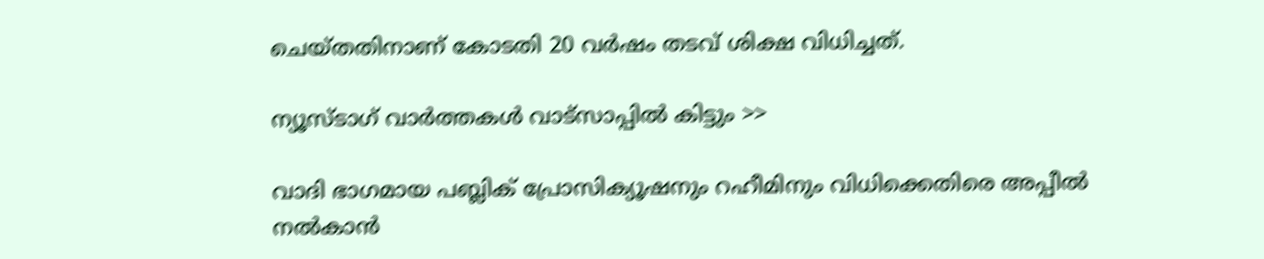ചെയ്തതിനാണ് കോടതി 20 വർഷം തടവ് ശിക്ഷ വിധിച്ചത്.

ന്യൂസ്ടാഗ് വാര്‍ത്തകള്‍ വാട്‌സാപ്പില്‍ കിട്ടും >>

വാദി ഭാഗമായ പബ്ലിക് പ്രോസിക്യൂഷനും റഹീമിനും വിധിക്കെതിരെ അപ്പീൽ നൽകാൻ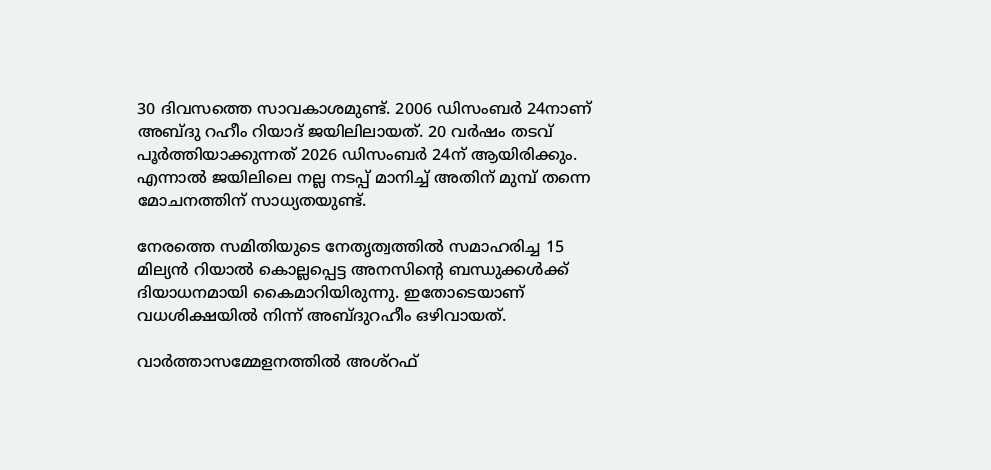30 ദിവസത്തെ സാവകാശമുണ്ട്. 2006 ഡിസംബർ 24നാണ് അബ്ദു റഹീം റിയാദ് ജയിലിലായത്. 20 വർഷം തടവ് പൂർത്തിയാക്കുന്നത് 2026 ഡിസംബർ 24ന് ആയിരിക്കും. എന്നാൽ ജയിലിലെ നല്ല നടപ്പ് മാനിച്ച് അതിന് മുമ്പ് തന്നെ മോചനത്തിന് സാധ്യതയുണ്ട്.

നേരത്തെ സമിതിയുടെ നേതൃത്വത്തിൽ സമാഹരിച്ച 15 മില്യൻ റിയാൽ കൊല്ലപ്പെട്ട അനസിന്റെ ബന്ധുക്കൾക്ക് ദിയാധനമായി കൈമാറിയിരുന്നു. ഇതോടെയാണ് വധശിക്ഷയിൽ നിന്ന് അബ്ദുറഹീം ഒഴിവായത്.

വാർത്താസമ്മേളനത്തിൽ അശ്‌റഫ്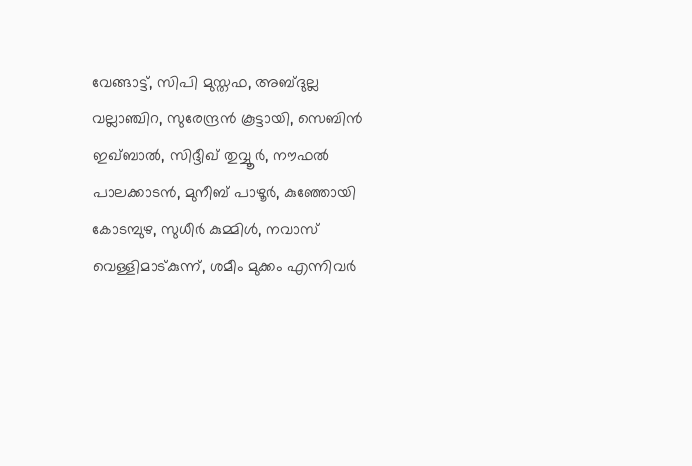വേങ്ങാട്ട്, സിപി മുസ്തഫ, അബ്ദുല്ല വല്ലാഞ്ചിറ, സുരേന്ദ്രൻ കൂട്ടായി, സെബിൻ ഇഖ്ബാൽ, സിദ്ദീഖ് തുവ്വൂർ, നൗഫൽ പാലക്കാടൻ, മുനീബ് പാഴൂർ, കുഞ്ഞോയി കോടമ്പുഴ, സുധീർ കുമ്മിൾ, നവാസ് വെള്ളിമാട്കുന്ന്, ശമീം മുക്കം എന്നിവർ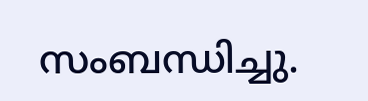സംബന്ധിച്ചു.